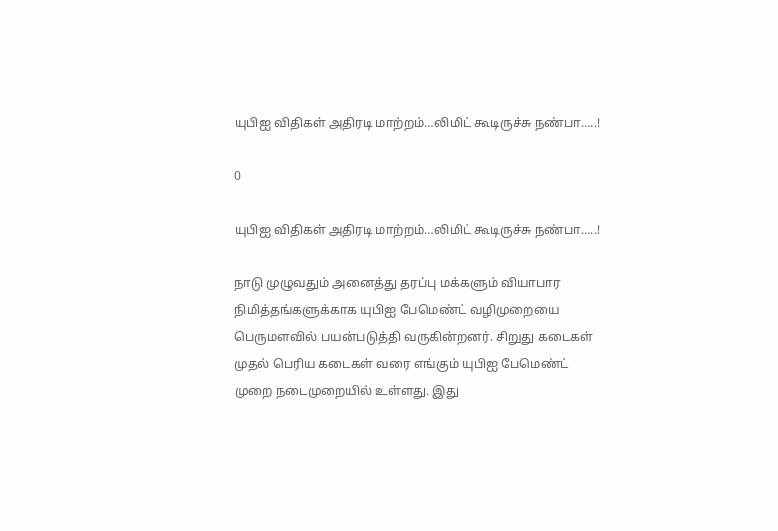யுபிஐ விதிகள் அதிரடி மாற்றம்…லிமிட் கூடிருச்சு நண்பா…..!

0

யுபிஐ விதிகள் அதிரடி மாற்றம்…லிமிட் கூடிருச்சு நண்பா…..!

நாடு முழுவதும் அனைத்து தரப்பு மக்களும் வியாபார நிமித்தங்களுக்காக யுபிஐ பேமெண்ட் வழிமுறையை பெருமளவில் பயன்படுத்தி வருகின்றனர். சிறுது கடைகள் முதல் பெரிய கடைகள் வரை எங்கும் யுபிஐ பேமெண்ட் முறை நடைமுறையில் உள்ளது. இது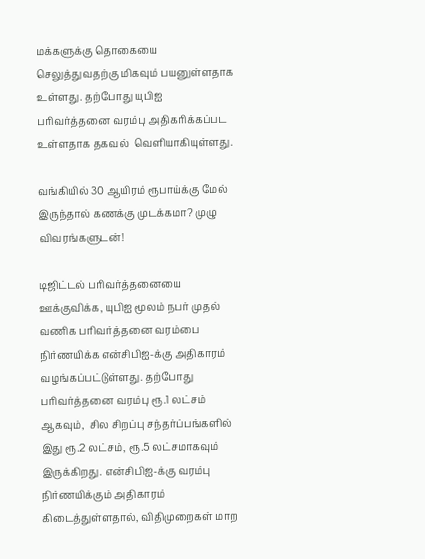மக்களுக்கு தொகையை செலுத்துவதற்கு மிகவும் பயனுள்ளதாக உள்ளது. தற்போது யுபிஐ பரிவர்த்தனை வரம்பு அதிகரிக்கப்பட உள்ளதாக தகவல்  வெளியாகியுள்ளது.

வங்கியில் 30 ஆயிரம் ரூபாய்க்கு மேல் இருந்தால் கணக்கு முடக்கமா? முழு விவரங்களுடன்!

டிஜிட்டல் பரிவர்த்தனையை ஊக்குவிக்க, யுபிஐ மூலம் நபர் முதல் வணிக பரிவர்த்தனை வரம்பை நிர்ணயிக்க என்சிபிஐ-க்கு அதிகாரம் வழங்கப்பட்டுள்ளது. தற்போது பரிவர்த்தனை வரம்பு ரூ.1 லட்சம் ஆகவும்,  சில சிறப்பு சந்தர்ப்பங்களில் இது ரூ.2 லட்சம், ரூ.5 லட்சமாகவும் இருக்கிறது. என்சிபிஐ-க்கு வரம்பு நிர்ணயிக்கும் அதிகாரம் கிடைத்துள்ளதால், விதிமுறைகள் மாற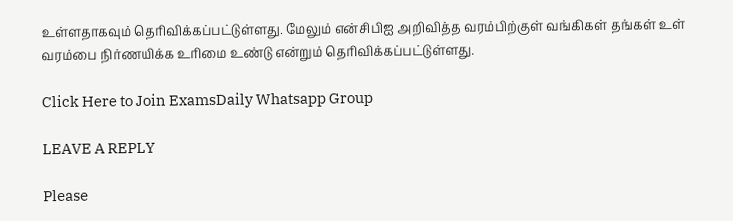உள்ளதாகவும் தெரிவிக்கப்பட்டுள்ளது. மேலும் என்சிபிஐ அறிவித்த வரம்பிற்குள் வங்கிகள் தங்கள் உள் வரம்பை நிர்ணயிக்க உரிமை உண்டு என்றும் தெரிவிக்கப்பட்டுள்ளது.

Click Here to Join ExamsDaily Whatsapp Group

LEAVE A REPLY

Please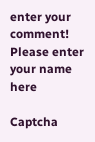enter your comment!
Please enter your name here

Captcha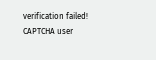verification failed!
CAPTCHA user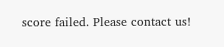score failed. Please contact us!